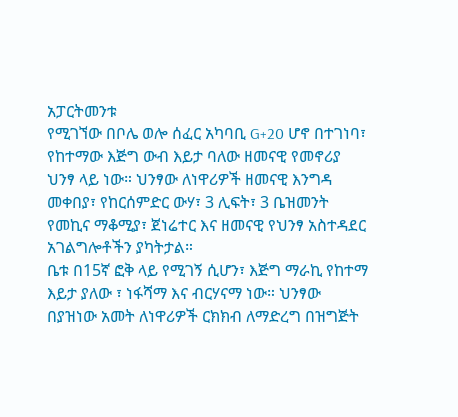አፓርትመንቱ
የሚገኘው በቦሌ ወሎ ሰፈር አካባቢ G+20 ሆኖ በተገነባ፣ የከተማው እጅግ ውብ እይታ ባለው ዘመናዊ የመኖሪያ ህንፃ ላይ ነው። ህንፃው ለነዋሪዎች ዘመናዊ እንግዳ መቀበያ፣ የከርሰምድር ውሃ፣ 3 ሊፍት፣ 3 ቤዝመንት የመኪና ማቆሚያ፣ ጀነሬተር እና ዘመናዊ የህንፃ አስተዳደር አገልግሎቶችን ያካትታል።
ቤቱ በ15ኛ ፎቅ ላይ የሚገኝ ሲሆን፣ እጅግ ማራኪ የከተማ እይታ ያለው ፣ ነፋሻማ እና ብርሃናማ ነው። ህንፃው በያዝነው አመት ለነዋሪዎች ርክክብ ለማድረግ በዝግጅት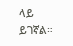ላይ ይገኛል።